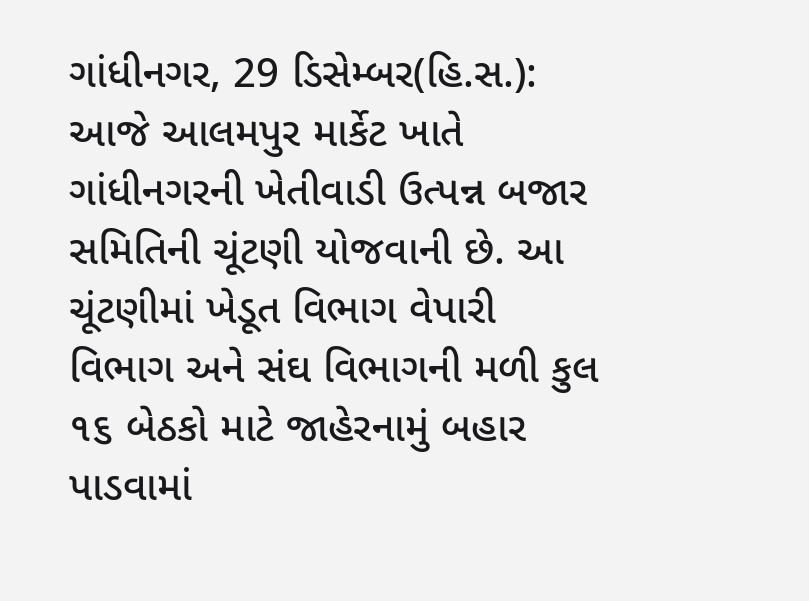ગાંધીનગર, 29 ડિસેમ્બર(હિ.સ.): આજે આલમપુર માર્કેટ ખાતે ગાંધીનગરની ખેતીવાડી ઉત્પન્ન બજાર સમિતિની ચૂંટણી યોજવાની છે. આ ચૂંટણીમાં ખેડૂત વિભાગ વેપારી વિભાગ અને સંઘ વિભાગની મળી કુલ ૧૬ બેઠકો માટે જાહેરનામું બહાર પાડવામાં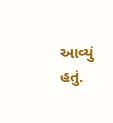આવ્યું હતું.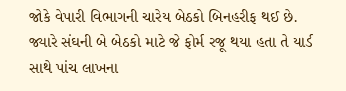જોકે વેપારી વિભાગની ચારેય બેઠકો બિનહરીફ થઈ છે. જ્યારે સંઘની બે બેઠકો માટે જે ફોર્મ રજૂ થયા હતા તે યાર્ડ સાથે પાંચ લાખના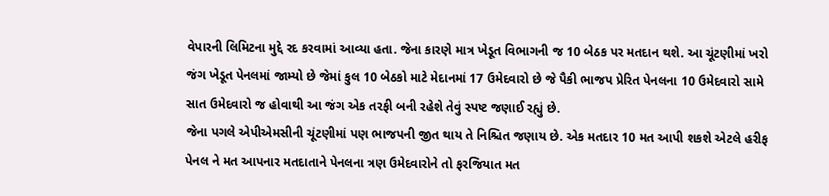વેપારની લિમિટના મુદ્દે રદ કરવામાં આવ્યા હતા. જેના કારણે માત્ર ખેડૂત વિભાગની જ 10 બેઠક પર મતદાન થશે. આ ચૂંટણીમાં ખરો જંગ ખેડૂત પેનલમાં જામ્યો છે જેમાં કુલ 10 બેઠકો માટે મેદાનમાં 17 ઉમેદવારો છે જે પૈકી ભાજપ પ્રેરિત પેનલના 10 ઉમેદવારો સામે સાત ઉમેદવારો જ હોવાથી આ જંગ એક તરફી બની રહેશે તેવું સ્પષ્ટ જણાઈ રહ્યું છે.
જેના પગલે એપીએમસીની ચૂંટણીમાં પણ ભાજપની જીત થાય તે નિશ્ચિત જણાય છે. એક મતદાર 10 મત આપી શકશે એટલે હરીફ પેનલ ને મત આપનાર મતદાતાને પેનલના ત્રણ ઉમેદવારોને તો ફરજિયાત મત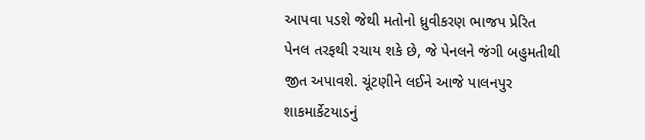આપવા પડશે જેથી મતોનો ધ્રુવીકરણ ભાજપ પ્રેરિત પેનલ તરફથી રચાય શકે છે, જે પેનલને જંગી બહુમતીથી જીત અપાવશે. ચૂંટણીને લઈને આજે પાલનપુર શાકમાર્કેટયાડનું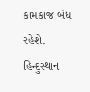કામકાજ બંધ રહેશે.
હિન્દુસ્થાન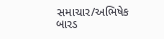સમાચાર/અભિષેક બારડ